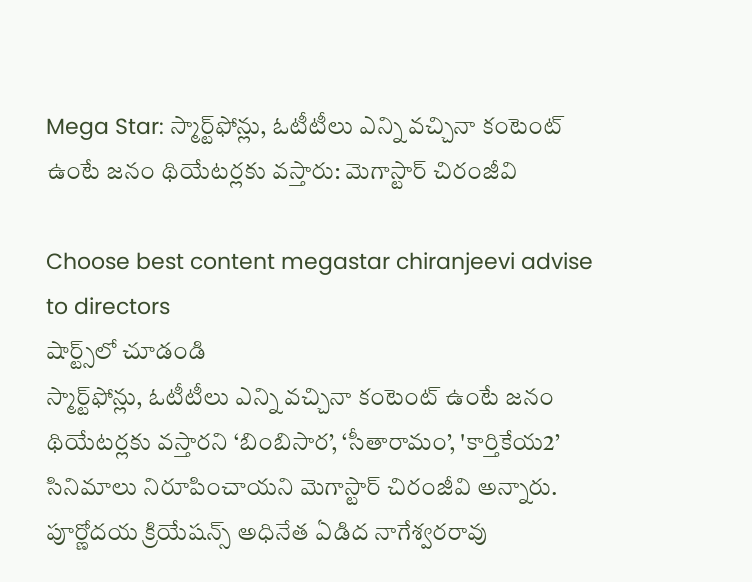Mega Star: స్మార్ట్‌ఫోన్లు, ఓటీటీలు ఎన్ని వచ్చినా కంటెంట్ ఉంటే జనం థియేటర్లకు వస్తారు: మెగాస్టార్ చిరంజీవి

Choose best content megastar chiranjeevi advise to directors
షార్ట్స్‌లో చూడండి
స్మార్ట్‌ఫోన్లు, ఓటీటీలు ఎన్ని వచ్చినా కంటెంట్ ఉంటే జనం థియేటర్లకు వస్తారని ‘బింబిసార’, ‘సీతారామం’, 'కార్తికేయ2’ సినిమాలు నిరూపించాయని మెగాస్టార్ చిరంజీవి అన్నారు. పూర్ణోదయ క్రియేషన్స్ అధినేత ఏడిద నాగేశ్వరరావు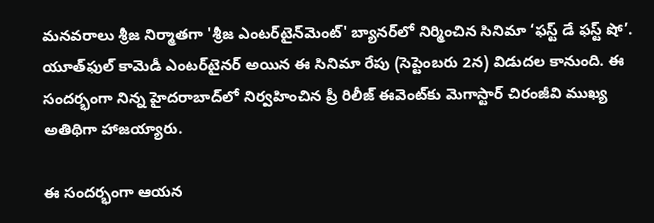మనవరాలు శ్రీజ నిర్మాతగా 'శ్రీజ ఎంటర్‌టైన్‌మెంట్' బ్యానర్‌లో నిర్మించిన సినిమా ‘ఫస్ట్ డే ఫస్ట్ షో’. యూత్‌ఫుల్ కామెడీ ఎంటర్‌టైనర్ అయిన ఈ సినిమా రేపు (సెప్టెంబరు 2న) విడుదల కానుంది. ఈ సందర్భంగా నిన్న హైదరాబాద్‌లో నిర్వహించిన ప్రీ రిలీజ్ ఈవెంట్‌కు మెగాస్టార్ చిరంజీవి ముఖ్య అతిథిగా హాజయ్యారు.

ఈ సందర్భంగా ఆయన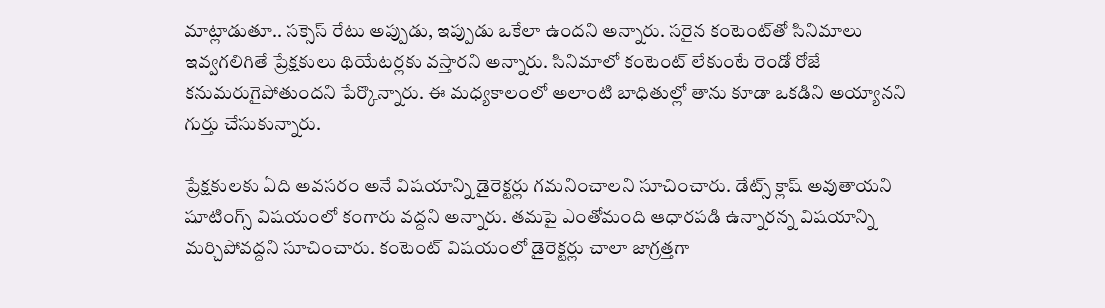మాట్లాడుతూ.. సక్సెస్ రేటు అప్పుడు, ఇప్పుడు ఒకేలా ఉందని అన్నారు. సరైన కంటెంట్‌తో సినిమాలు ఇవ్వగలిగితే ప్రేక్షకులు థియేటర్లకు వస్తారని అన్నారు. సినిమాలో కంటెంట్ లేకుంటే రెండో రోజే కనుమరుగైపోతుందని పేర్కొన్నారు. ఈ మధ్యకాలంలో అలాంటి బాధితుల్లో తాను కూడా ఒకడిని అయ్యానని గుర్తు చేసుకున్నారు.

ప్రేక్షకులకు ఏది అవసరం అనే విషయాన్ని డైరెక్టర్లు గమనించాలని సూచించారు. డేట్స్ క్లాష్ అవుతాయని షూటింగ్స్ విషయంలో కంగారు వద్దని అన్నారు. తమపై ఎంతోమంది ఆధారపడి ఉన్నారన్న విషయాన్ని మర్చిపోవద్దని సూచించారు. కంటెంట్ విషయంలో డైరెక్టర్లు చాలా జాగ్రత్తగా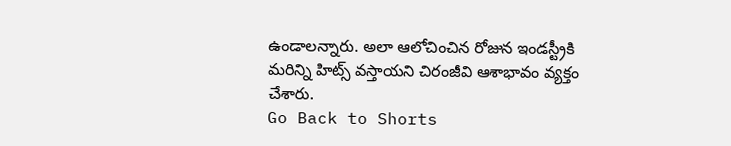ఉండాలన్నారు. అలా ఆలోచించిన రోజున ఇండస్ట్రీకి మరిన్ని హిట్స్ వస్తాయని చిరంజీవి ఆశాభావం వ్యక్తం చేశారు.
Go Back to Shorts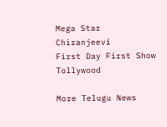Mega Star
Chiranjeevi
First Day First Show
Tollywood

More Telugu News